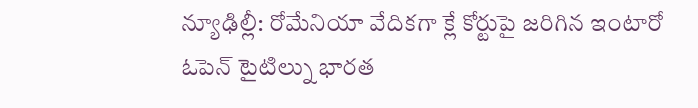న్యూఢిల్లీ: రోమేనియా వేదికగా క్లే కోర్టుపై జరిగిన ఇంటారో ఓపెన్ టైటిల్ను భారత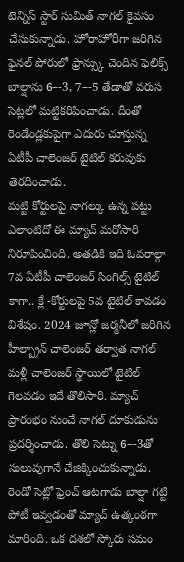టెన్నిస్ స్టార్ సుమిత్ నాగల్ కైవసం చేసుకున్నాడు. హోరాహోరీగా జరిగిన ఫైనల్ పోరులో ఫ్రాన్స్కు చెందిన ఫెలిక్స్ బాల్షాను 6–-3, 7–-5 తేడాతో వరుస సెట్లలో మట్టికరిపించాడు. దీంతో రెండేండ్లకుపైగా ఎదురు చూస్తున్న ఏటీపీ చాలెంజర్ టైటిల్ కరువుకు తెరదించాడు.
మట్టి కోర్టులపై నాగల్కు ఉన్న పట్టు ఎలాంటిదో ఈ మ్యాచ్ మరోసారి నిరూపించింది. అతడికి ఇది ఓవరాల్గా 7వ ఏటీపీ చాలెంజర్ సింగిల్స్ టైటిల్ కాగా.. క్లే -కోర్టులపై 5వ టైటిల్ కావడం విశేషం. 2024 జూన్లో జర్మనీలో జరిగిన హీల్బ్రాన్ చాలెంజర్ తర్వాత నాగల్ మళ్లీ చాలెంజర్ స్థాయిలో టైటిల్ గెలవడం ఇదే తొలిసారి. మ్యాచ్ ప్రారంభం నుంచే నాగల్ దూకుడును ప్రదర్శించాడు. తొలి సెట్ను 6–-3తో సులువుగానే చేజిక్కించుకున్నాడు.
రెండో సెట్లో ఫ్రెంచ్ ఆటగాడు బాల్షా గట్టి పోటీ ఇవ్వడంతో మ్యాచ్ ఉత్కంఠగా మారింది. ఒక దశలో స్కోరు సమం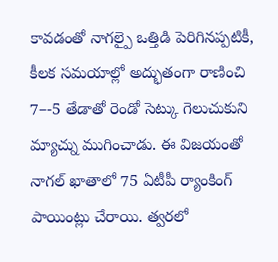కావడంతో నాగల్పై ఒత్తిడి పెరిగినప్పటికీ, కీలక సమయాల్లో అద్భుతంగా రాణించి 7–-5 తేడాతో రెండో సెట్కు గెలుచుకుని మ్యాచ్ను ముగించాడు. ఈ విజయంతో నాగల్ ఖాతాలో 75 ఏటీపీ ర్యాంకింగ్ పాయింట్లు చేరాయి. త్వరలో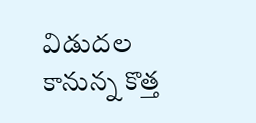విడుదల కానున్న కొత్త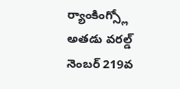ర్యాంకింగ్స్లో అతడు వరల్డ్ నెంబర్ 219వ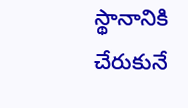స్థానానికి చేరుకునే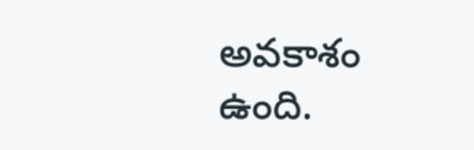అవకాశం ఉంది.